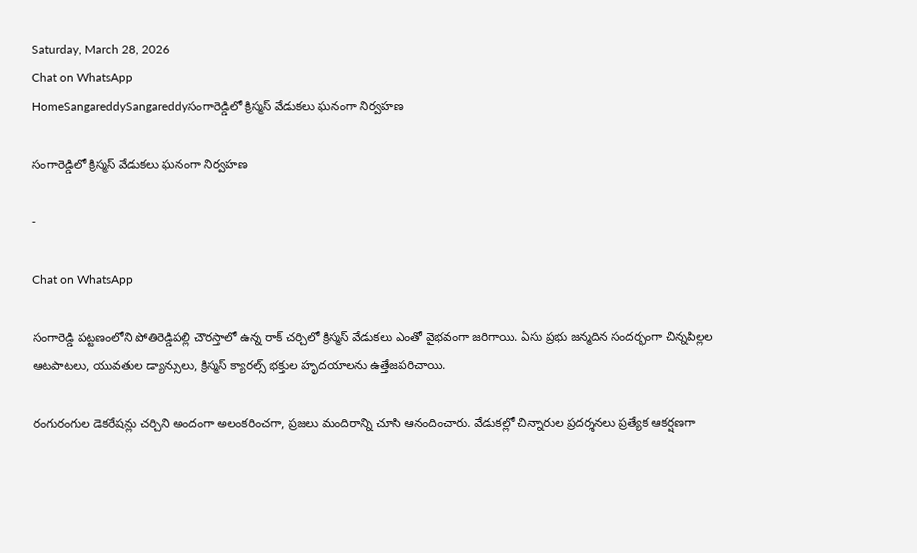Saturday, March 28, 2026
Chat on WhatsApp
HomeSangareddySangareddyసంగారెడ్డిలో క్రిస్మస్ వేడుకలు ఘనంగా నిర్వహణ

సంగారెడ్డిలో క్రిస్మస్ వేడుకలు ఘనంగా నిర్వహణ

-

Chat on WhatsApp

సంగారెడ్డి పట్టణంలోని పోతిరెడ్డిపల్లి చౌరస్తాలో ఉన్న రాక్ చర్చిలో క్రిస్మస్ వేడుకలు ఎంతో వైభవంగా జరిగాయి. ఏసు ప్రభు జన్మదిన సందర్భంగా చిన్నపిల్లల ఆటపాటలు, యువతుల డ్యాన్సులు, క్రిస్మస్ క్యారల్స్ భక్తుల హృదయాలను ఉత్తేజపరిచాయి.

రంగురంగుల డెకరేషన్లు చర్చిని అందంగా అలంకరించగా, ప్రజలు మందిరాన్ని చూసి ఆనందించారు. వేడుకల్లో చిన్నారుల ప్రదర్శనలు ప్రత్యేక ఆకర్షణగా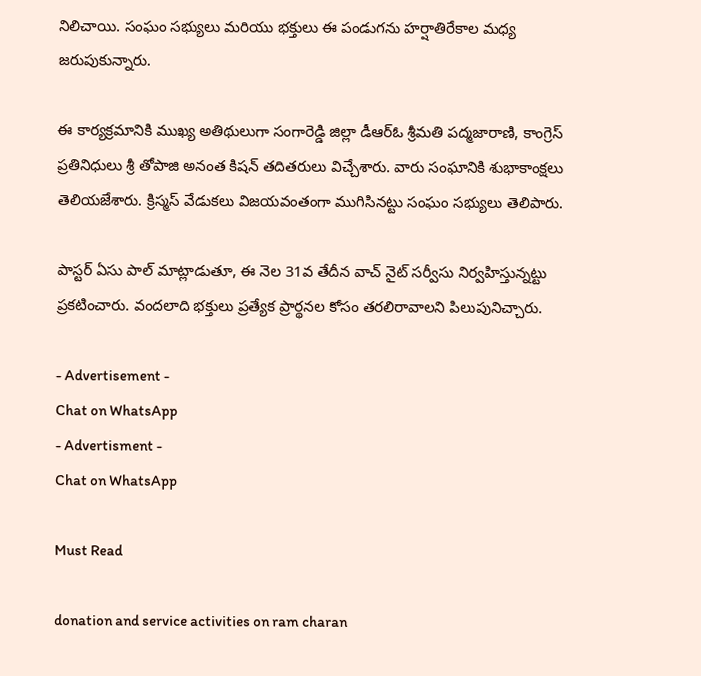నిలిచాయి. సంఘం సభ్యులు మరియు భక్తులు ఈ పండుగను హర్షాతిరేకాల మధ్య జరుపుకున్నారు.

ఈ కార్యక్రమానికి ముఖ్య అతిథులుగా సంగారెడ్డి జిల్లా డీఆర్ఓ శ్రీమతి పద్మజారాణి, కాంగ్రెస్ ప్రతినిధులు శ్రీ తోపాజి అనంత కిషన్ తదితరులు విచ్చేశారు. వారు సంఘానికి శుభాకాంక్షలు తెలియజేశారు. క్రిస్మస్ వేడుకలు విజయవంతంగా ముగిసినట్టు సంఘం సభ్యులు తెలిపారు.

పాస్టర్ ఏసు పాల్ మాట్లాడుతూ, ఈ నెల 31వ తేదీన వాచ్ నైట్ సర్వీసు నిర్వహిస్తున్నట్టు ప్రకటించారు. వందలాది భక్తులు ప్రత్యేక ప్రార్థనల కోసం తరలిరావాలని పిలుపునిచ్చారు.

- Advertisement -
Chat on WhatsApp
- Advertisment -
Chat on WhatsApp

Must Read

donation and service activities on ram charan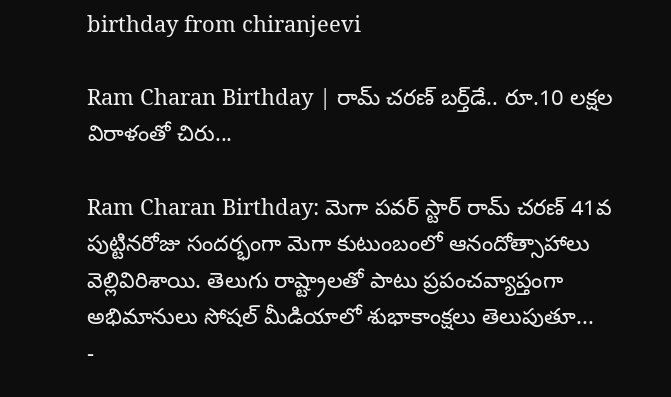birthday from chiranjeevi

Ram Charan Birthday | రామ్ చరణ్ బర్త్‌డే.. రూ.10 లక్షల విరాళంతో చిరు...

Ram Charan Birthday: మెగా పవర్ స్టార్ రామ్ చరణ్ 41వ పుట్టినరోజు సందర్భంగా మెగా కుటుంబంలో ఆనందోత్సాహాలు వెల్లివిరిశాయి. తెలుగు రాష్ట్రాలతో పాటు ప్రపంచవ్యాప్తంగా అభిమానులు సోషల్ మీడియాలో శుభాకాంక్షలు తెలుపుతూ...
-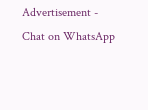Advertisement -
Chat on WhatsApp